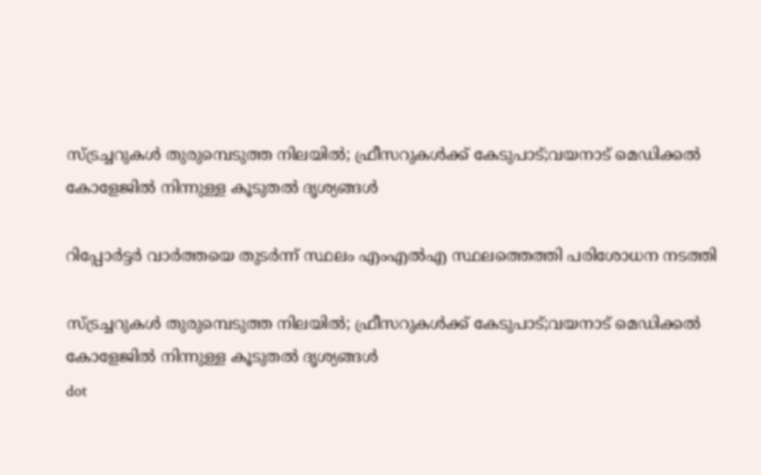സ്ട്രച്ചറുകൾ തുരുമ്പെടുത്ത നിലയിൽ; ഫ്രീസറുകൾക്ക് കേടുപാട്;വയനാട് മെഡിക്കൽ കോളേജില്‍ നിന്നുള്ള കൂടുതൽ ദൃശ്യങ്ങൾ

റിപ്പോർട്ടർ വാർത്തയെ തുടർന്ന് സ്ഥലം എംഎൽഎ സ്ഥലത്തെത്തി പരിശോധന നടത്തി

സ്ട്രച്ചറുകൾ തുരുമ്പെടുത്ത നിലയിൽ; ഫ്രീസറുകൾക്ക് കേടുപാട്;വയനാട് മെഡിക്കൽ കോളേജില്‍ നിന്നുള്ള കൂടുതൽ ദൃശ്യങ്ങൾ
dot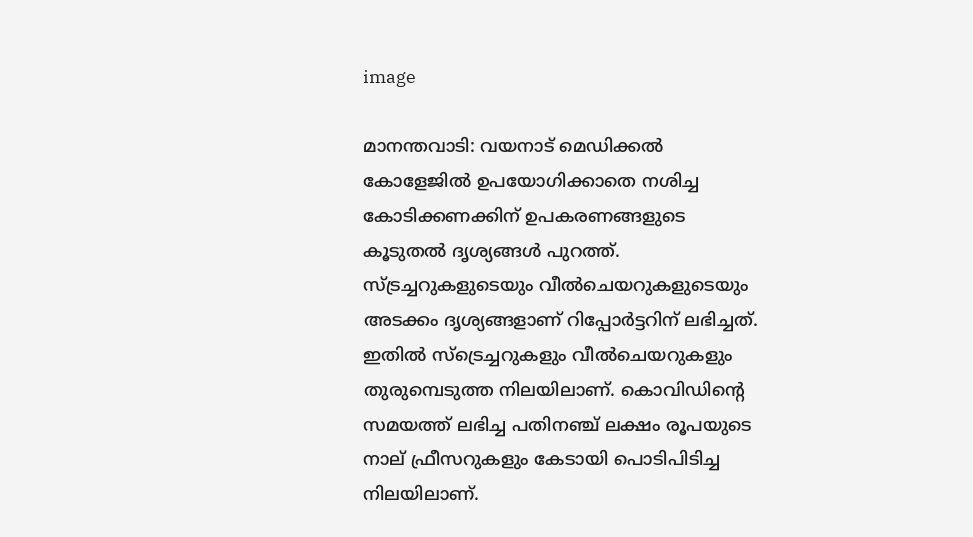image

മാനന്തവാടി: വയനാട് മെഡിക്കല്‍ കോളേജില്‍ ഉപയോഗിക്കാതെ നശിച്ച കോടിക്കണക്കിന് ഉപകരണങ്ങളുടെ കൂടുതല്‍ ദൃശ്യങ്ങള്‍ പുറത്ത്. സ്ട്രച്ചറുകളുടെയും വീല്‍ചെയറുകളുടെയും അടക്കം ദൃശ്യങ്ങളാണ് റിപ്പോര്‍ട്ടറിന് ലഭിച്ചത്. ഇതില്‍ സ്‌ട്രെച്ചറുകളും വീല്‍ചെയറുകളും തുരുമ്പെടുത്ത നിലയിലാണ്. കൊവിഡിന്റെ സമയത്ത് ലഭിച്ച പതിനഞ്ച് ലക്ഷം രൂപയുടെ നാല് ഫ്രീസറുകളും കേടായി പൊടിപിടിച്ച നിലയിലാണ്.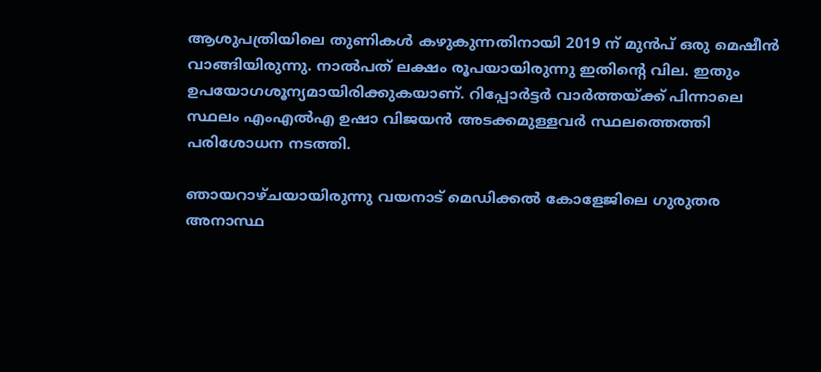ആശുപത്രിയിലെ തുണികള്‍ കഴുകുന്നതിനായി 2019 ന് മുന്‍പ് ഒരു മെഷീന്‍ വാങ്ങിയിരുന്നു. നാല്‍പത് ലക്ഷം രൂപയായിരുന്നു ഇതിന്റെ വില. ഇതും ഉപയോഗശൂന്യമായിരിക്കുകയാണ്. റിപ്പോര്‍ട്ടര്‍ വാര്‍ത്തയ്ക്ക് പിന്നാലെ സ്ഥലം എംഎല്‍എ ഉഷാ വിജയന്‍ അടക്കമുള്ളവര്‍ സ്ഥലത്തെത്തി പരിശോധന നടത്തി.

ഞായറാഴ്ചയായിരുന്നു വയനാട് മെഡിക്കല്‍ കോളേജിലെ ഗുരുതര അനാസ്ഥ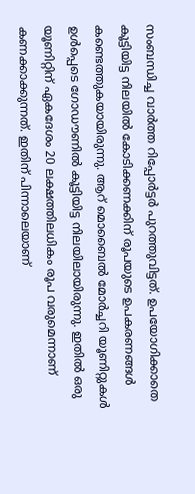സംബന്ധിച്ച വാര്‍ത്ത റിപ്പോര്‍ട്ടര്‍ പുറത്തുവിട്ടത്. ഉപയോഗിക്കാതെ കൂട്ടിയിട്ട നിലയില്‍ കോടിക്കണക്കിന് രൂപയുടെ ഉപകരണങ്ങള്‍ കണ്ടെത്തുകയായിരുന്നു. ആറ് മൊബൈല്‍ മോര്‍ച്ചറി യൂണിറ്റുകള്‍ ഉള്‍പ്പെടെ ഗോഡൗണില്‍ കൂട്ടിയിട്ട നിലയിലായിരുന്നു. ഇതില്‍ ഒരു യൂണിറ്റിന് ഏകദേശം 20 ലക്ഷത്തിലധികം രൂപ വരുമെന്നാണ് കണക്കാക്കുന്നത്. ഇതിന് പിന്നാലെയാണ്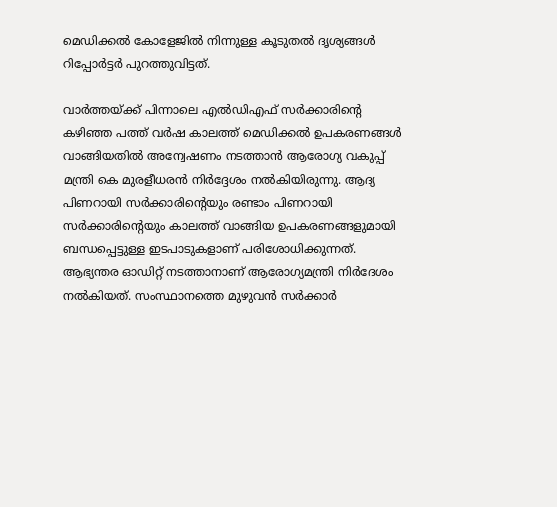മെഡിക്കല്‍ കോളേജില്‍ നിന്നുള്ള കൂടുതല്‍ ദൃശ്യങ്ങള്‍ റിപ്പോര്‍ട്ടര്‍ പുറത്തുവിട്ടത്.

വാര്‍ത്തയ്ക്ക് പിന്നാലെ എല്‍ഡിഎഫ് സര്‍ക്കാരിന്റെ കഴിഞ്ഞ പത്ത് വര്‍ഷ കാലത്ത് മെഡിക്കല്‍ ഉപകരണങ്ങള്‍ വാങ്ങിയതില്‍ അന്വേഷണം നടത്താന്‍ ആരോഗ്യ വകുപ്പ് മന്ത്രി കെ മുരളീധരന്‍ നിര്‍ദ്ദേശം നല്‍കിയിരുന്നു. ആദ്യ പിണറായി സര്‍ക്കാരിന്റെയും രണ്ടാം പിണറായി സര്‍ക്കാരിന്റെയും കാലത്ത് വാങ്ങിയ ഉപകരണങ്ങളുമായി ബന്ധപ്പെട്ടുള്ള ഇടപാടുകളാണ് പരിശോധിക്കുന്നത്. ആഭ്യന്തര ഓഡിറ്റ് നടത്താനാണ് ആരോഗ്യമന്ത്രി നിര്‍ദേശം നല്‍കിയത്. സംസ്ഥാനത്തെ മുഴുവന്‍ സര്‍ക്കാര്‍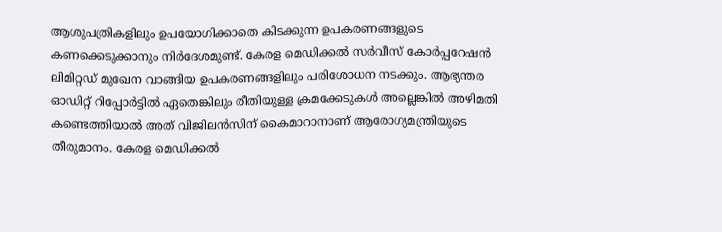ആശുപത്രികളിലും ഉപയോഗിക്കാതെ കിടക്കുന്ന ഉപകരണങ്ങളുടെ കണക്കെടുക്കാനും നിര്‍ദേശമുണ്ട്. കേരള മെഡിക്കല്‍ സര്‍വീസ് കോര്‍പ്പറേഷന്‍ ലിമിറ്റഡ് മുഖേന വാങ്ങിയ ഉപകരണങ്ങളിലും പരിശോധന നടക്കും. ആഭ്യന്തര ഓഡിറ്റ് റിപ്പോര്‍ട്ടില്‍ ഏതെങ്കിലും രീതിയുള്ള ക്രമക്കേടുകള്‍ അല്ലെങ്കില്‍ അഴിമതി കണ്ടെത്തിയാല്‍ അത് വിജിലന്‍സിന് കൈമാറാനാണ് ആരോഗ്യമന്ത്രിയുടെ തീരുമാനം. കേരള മെഡിക്കല്‍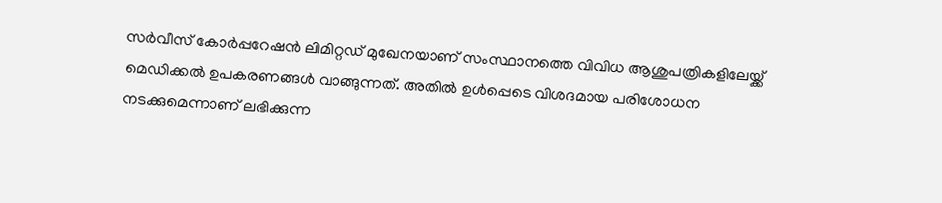സര്‍വീസ് കോര്‍പ്പറേഷന്‍ ലിമിറ്റഡ് മുഖേനയാണ് സംസ്ഥാനത്തെ വിവിധ ആശുപത്രികളിലേയ്ക്ക് മെഡിക്കല്‍ ഉപകരണങ്ങള്‍ വാങ്ങുന്നത്. അതില്‍ ഉള്‍പ്പെടെ വിശദമായ പരിശോധന നടക്കുമെന്നാണ് ലഭിക്കുന്ന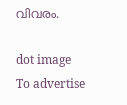വിവരം.

dot image
To advertise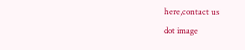here,contact us
dot image